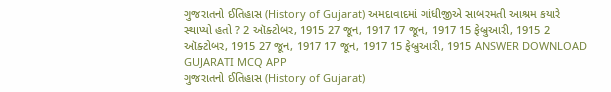ગુજરાતનો ઈતિહાસ (History of Gujarat) અમદાવાદમાં ગાંધીજીએ સાબરમતી આશ્રમ કયારે સ્થાપ્યો હતો ? 2 ઑક્ટોબર, 1915 27 જૂન, 1917 17 જૂન, 1917 15 ફેબ્રુઆરી, 1915 2 ઑક્ટોબર, 1915 27 જૂન, 1917 17 જૂન, 1917 15 ફેબ્રુઆરી, 1915 ANSWER DOWNLOAD GUJARATI MCQ APP
ગુજરાતનો ઈતિહાસ (History of Gujarat)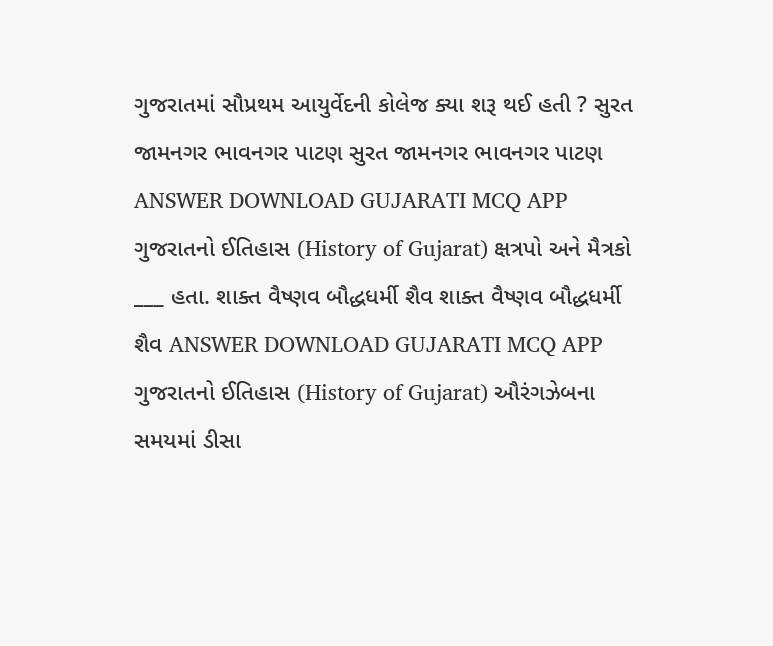ગુજરાતમાં સૌપ્રથમ આયુર્વેદની કોલેજ ક્યા શરૂ થઈ હતી ? સુરત જામનગર ભાવનગર પાટણ સુરત જામનગર ભાવનગર પાટણ ANSWER DOWNLOAD GUJARATI MCQ APP
ગુજરાતનો ઈતિહાસ (History of Gujarat) ક્ષત્રપો અને મૈત્રકો ___ હતા. શાક્ત વૈષ્ણવ બૌદ્ધધર્મી શૈવ શાક્ત વૈષ્ણવ બૌદ્ધધર્મી શૈવ ANSWER DOWNLOAD GUJARATI MCQ APP
ગુજરાતનો ઈતિહાસ (History of Gujarat) ઔરંગઝેબના સમયમાં ડીસા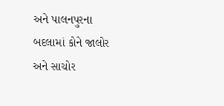અને પાલનપુરના બદલામાં કોને જાલોર અને સાચોર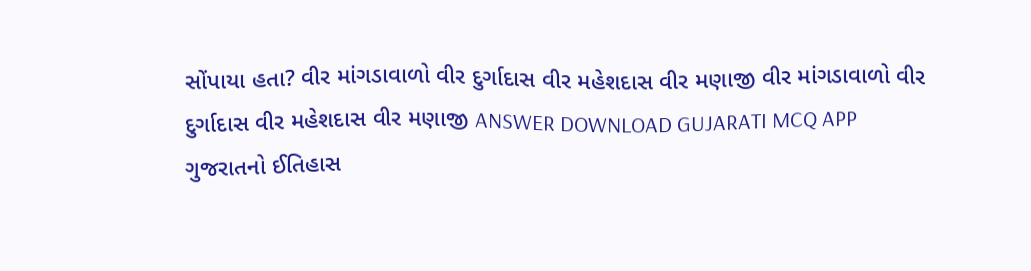સોંપાયા હતા? વીર માંગડાવાળો વીર દુર્ગાદાસ વીર મહેશદાસ વીર મણાજી વીર માંગડાવાળો વીર દુર્ગાદાસ વીર મહેશદાસ વીર મણાજી ANSWER DOWNLOAD GUJARATI MCQ APP
ગુજરાતનો ઈતિહાસ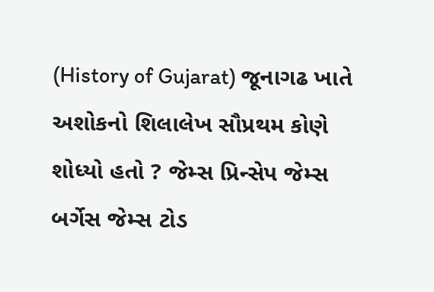(History of Gujarat) જૂનાગઢ ખાતે અશોકનો શિલાલેખ સૌપ્રથમ કોણે શોધ્યો હતો ? જેમ્સ પ્રિન્સેપ જેમ્સ બર્ગેસ જેમ્સ ટોડ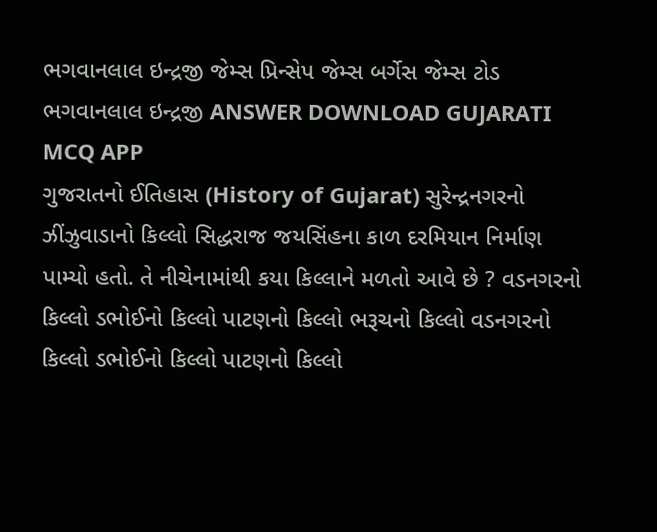ભગવાનલાલ ઇન્દ્રજી જેમ્સ પ્રિન્સેપ જેમ્સ બર્ગેસ જેમ્સ ટોડ ભગવાનલાલ ઇન્દ્રજી ANSWER DOWNLOAD GUJARATI MCQ APP
ગુજરાતનો ઈતિહાસ (History of Gujarat) સુરેન્દ્રનગરનો ઝીંઝુવાડાનો કિલ્લો સિદ્ધરાજ જયસિંહના કાળ દરમિયાન નિર્માણ પામ્યો હતો. તે નીચેનામાંથી કયા કિલ્લાને મળતો આવે છે ? વડનગરનો કિલ્લો ડભોઈનો કિલ્લો પાટણનો કિલ્લો ભરૂચનો કિલ્લો વડનગરનો કિલ્લો ડભોઈનો કિલ્લો પાટણનો કિલ્લો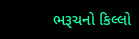ભરૂચનો કિલ્લો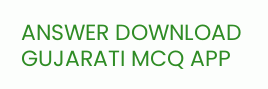ANSWER DOWNLOAD GUJARATI MCQ APP